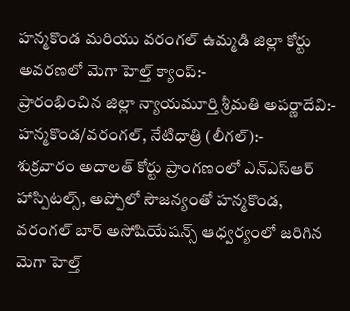హన్మకొండ మరియు వరంగల్ ఉమ్మడి జిల్లా కోర్టు అవరణలో మెగా హెల్త్ క్యాంప్:-
ప్రారంభించిన జిల్లా న్యాయమూర్తి శ్రీమతి అపర్ణాదేవి:-
హన్మకొండ/వరంగల్, నేటిధాత్రి (లీగల్):-
శుక్రవారం అదాలత్ కోర్టు ప్రాంగణంలో ఎన్ఎస్ఆర్ హాస్పిటల్స్, అప్పోలో సౌజన్యంతో హన్మకొండ, వరంగల్ బార్ అసోషియేషన్స్ ఆధ్వర్యంలో జరిగిన మెగా హెల్త్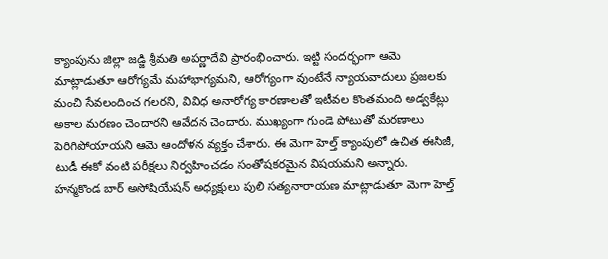క్యాంపును జిల్లా జడ్జి శ్రీమతి అపర్ణాదేవి ప్రారంభించారు. ఇట్టి సందర్భంగా ఆమె మాట్లాడుతూ ఆరోగ్యమే మహాభాగ్యమని, ఆరోగ్యంగా వుంటేనే న్యాయవాదులు ప్రజలకు మంచి సేవలందించ గలరని, వివిధ అనారోగ్య కారణాలతో ఇటీవల కొంతమంది అడ్వకేట్లు అకాల మరణం చెందారని ఆవేదన చెందారు. ముఖ్యంగా గుండె పోటుతో మరణాలు పెరిగిపోయాయని ఆమె ఆందోళన వ్యక్తం చేశారు. ఈ మెగా హెల్త్ క్యాంపులో ఉచిత ఈసిజీ, టుడీ ఈకో వంటి పరీక్షలు నిర్వహించడం సంతోషకరమైన విషయమని అన్నారు.
హన్మకొండ బార్ అసోషియేషన్ అధ్యక్షులు పులి సత్యనారాయణ మాట్లాడుతూ మెగా హెల్త్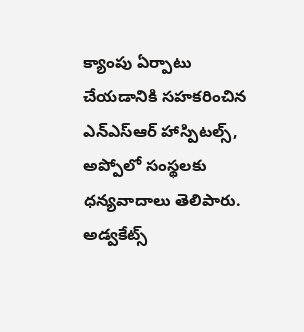క్యాంపు ఏర్పాటు చేయడానికి సహకరించిన ఎన్ఎస్ఆర్ హాస్పిటల్స్, అప్పోలో సంస్థలకు ధన్యవాదాలు తెలిపారు. అడ్వకేట్స్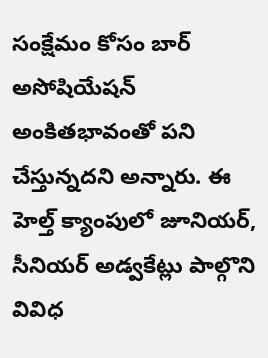సంక్షేమం కోసం బార్ అసోషియేషన్ అంకితభావంతో పని చేస్తున్నదని అన్నారు. ఈ హెల్త్ క్యాంపులో జూనియర్, సీనియర్ అడ్వకేట్లు పాల్గొని వివిధ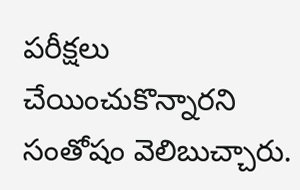పరీక్షలు చేయించుకొన్నారని సంతోషం వెలిబుచ్చారు.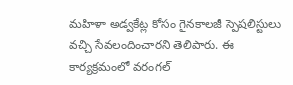మహిళా అడ్వకేట్ల కోసం గైనకాలజీ స్పెషలిస్టులు వచ్చి సేవలందించారని తెలిపారు. ఈ కార్యక్రమంలో వరంగల్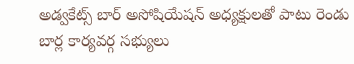అడ్వకేట్స్ బార్ అసోషియేషన్ అధ్యక్షులతో పాటు రెండు బార్ల కార్యవర్గ సభ్యులు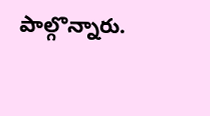పాల్గొన్నారు.